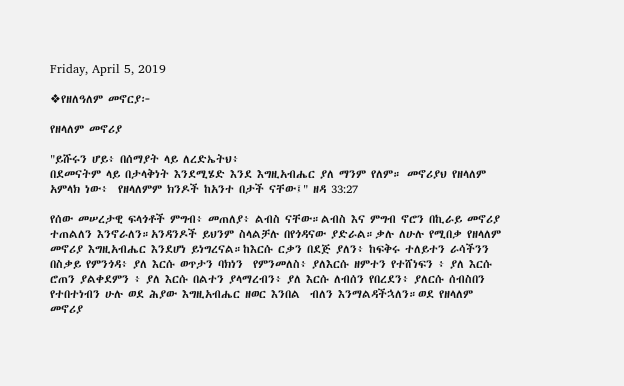Friday, April 5, 2019

❖የዘለዓለም መኖርያ፦

የዘላለም መኖሪያ

"ይሹሩን ሆይ፥ በሰማያት ላይ ለረድኤትህ፥
በደመናትም ላይ በታላቅነት እንደሚሄድ እንደ እግዚአብሔር ያለ ማንም የለም። መኖሪያህ የዘላለም አምላክ ነው፥  የዘላለምም ክንዶች ከአንተ በታች ናቸው፤" ዘዳ 33:27

የሰው መሠረታዊ ፍላጎቶች ምግብ፥ መጠለያ፥ ልብስ ናቸው።ልብስ እና ምግብ ኖሮን በኪራይ መኖሪያ ተጠልለን እንኖራለን።አንዳንዶች ይህንም ስላልቻሉ በየጎዳናው ያድራል።ቃሉ ለሁሉ የሚበቃ የዘላለም መኖሪያ እግዚአብሔር እንደሆነ ይነግረናል።ከእርሱ ርቃን በደጅ ያለን፥ ከፍቅሩ ተለይተን ራሳችንን በስቃይ የምንጎዳ፥ ያለ እርሱ ወጥታን ባክነን  የምንመለስ፥ ያለእርሱ ዘምተን የተሸነፍን ፥ ያለ እርሱ ሮጠን ያልቀደምን ፥ ያለ እርሱ በልተን ያላማረብን፥ ያለ እርሱ ለብሰን የበረደን፥ ያለርሱ ሰብስበን የተበተነብን ሁሉ ወደ ሕያው እግዚአብሔር ዘወር እንበል  ብለን እንማልዳችኋለን።ወደ የዘላለም መኖሪያ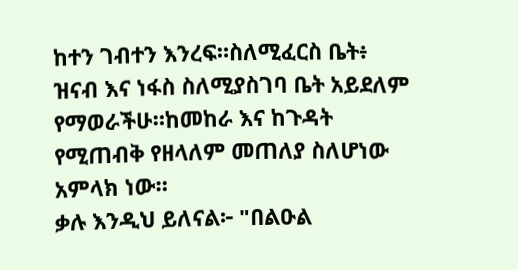ከተን ገብተን እንረፍ።ስለሚፈርስ ቤት፥ ዝናብ እና ነፋስ ስለሚያስገባ ቤት አይደለም የማወራችሁ።ከመከራ እና ከጉዳት የሚጠብቅ የዘላለም መጠለያ ስለሆነው አምላክ ነው።
ቃሉ እንዲህ ይለናል፦ "በልዑል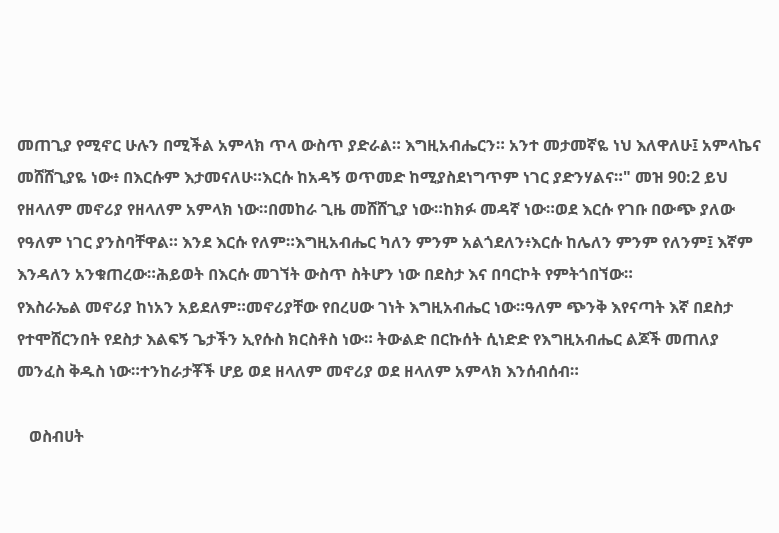መጠጊያ የሚኖር ሁሉን በሚችል አምላክ ጥላ ውስጥ ያድራል። እግዚአብሔርን። አንተ መታመኛዬ ነህ እለዋለሁ፤ አምላኬና መሸሸጊያዬ ነው፥ በእርሱም እታመናለሁ።እርሱ ከአዳኝ ወጥመድ ከሚያስደነግጥም ነገር ያድንሃልና።" መዝ 90:2 ይህ የዘላለም መኖሪያ የዘላለም አምላክ ነው።በመከራ ጊዜ መሸሸጊያ ነው።ከክፉ መዳኛ ነው።ወደ እርሱ የገቡ በውጭ ያለው የዓለም ነገር ያንስባቸዋል። እንደ እርሱ የለም።እግዚአብሔር ካለን ምንም አልጎደለን፥እርሱ ከሌለን ምንም የለንም፤ እኛም እንዳለን አንቁጠረው።ሕይወት በእርሱ መገኘት ውስጥ ስትሆን ነው በደስታ እና በባርኮት የምትጎበኘው።
የእስራኤል መኖሪያ ከነአን አይደለም።መኖሪያቸው የበረሀው ገነት እግዚአብሔር ነው።ዓለም ጭንቅ እየናጣት እኛ በደስታ የተሞሸርንበት የደስታ እልፍኝ ጌታችን ኢየሱስ ክርስቶስ ነው። ትውልድ በርኩሰት ሲነድድ የእግዚአብሔር ልጆች መጠለያ መንፈስ ቅዱስ ነው።ተንከራታቾች ሆይ ወደ ዘላለም መኖሪያ ወደ ዘላለም አምላክ እንሰብሰብ።

   ወስብሀት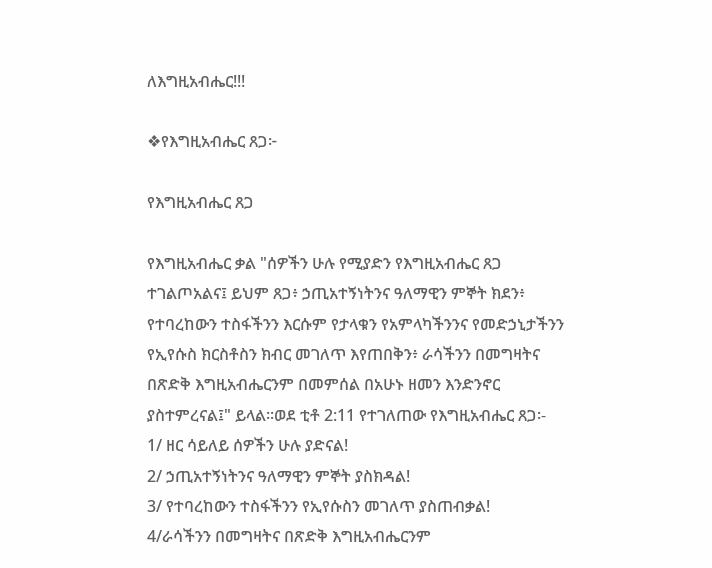ለእግዚአብሔር!!!

❖የእግዚአብሔር ጸጋ፦

የእግዚአብሔር ጸጋ

የእግዚአብሔር ቃል "ሰዎችን ሁሉ የሚያድን የእግዚአብሔር ጸጋ ተገልጦአልና፤ ይህም ጸጋ፥ ኃጢአተኝነትንና ዓለማዊን ምኞት ክደን፥ የተባረከውን ተስፋችንን እርሱም የታላቁን የአምላካችንንና የመድኃኒታችንን የኢየሱስ ክርስቶስን ክብር መገለጥ እየጠበቅን፥ ራሳችንን በመግዛትና በጽድቅ እግዚአብሔርንም በመምሰል በአሁኑ ዘመን እንድንኖር ያስተምረናል፤" ይላል፡፡ወደ ቲቶ 2:11 የተገለጠው የእግዚአብሔር ጸጋ፡-
1/ ዘር ሳይለይ ሰዎችን ሁሉ ያድናል!
2/ ኃጢአተኝነትንና ዓለማዊን ምኞት ያስክዳል!
3/ የተባረከውን ተስፋችንን የኢየሱስን መገለጥ ያስጠብቃል!
4/ራሳችንን በመግዛትና በጽድቅ እግዚአብሔርንም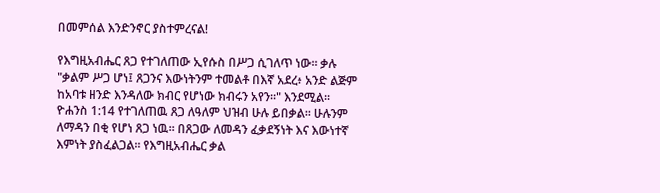በመምሰል እንድንኖር ያስተምረናል!

የእግዚአብሔር ጸጋ የተገለጠው ኢየሱስ በሥጋ ሲገለጥ ነው፡፡ ቃሉ "ቃልም ሥጋ ሆነ፤ ጸጋንና እውነትንም ተመልቶ በእኛ አደረ፥ አንድ ልጅም ከአባቱ ዘንድ እንዳለው ክብር የሆነው ክብሩን አየን።" እንደሚል፡፡          ዮሐንስ 1:14 የተገለጠዉ ጸጋ ለዓለም ህዝብ ሁሉ ይበቃል፡፡ ሁሉንም ለማዳን በቂ የሆነ ጸጋ ነዉ፡፡ በጸጋው ለመዳን ፈቃደኝነት እና እውነተኛ እምነት ያስፈልጋል፡፡ የእግዚአብሔር ቃል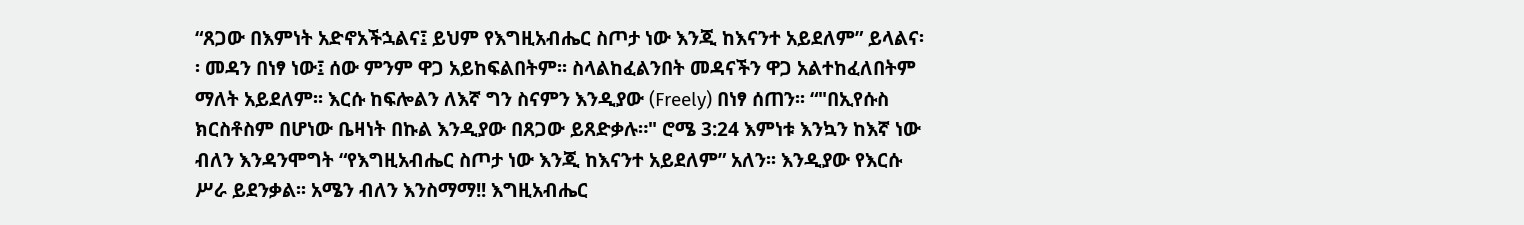“ጸጋው በእምነት አድኖአችኋልና፤ ይህም የእግዚአብሔር ስጦታ ነው እንጂ ከእናንተ አይደለም” ይላልና፡፡ መዳን በነፃ ነው፤ ሰው ምንም ዋጋ አይከፍልበትም፡፡ ስላልከፈልንበት መዳናችን ዋጋ አልተከፈለበትም ማለት አይደለም፡፡ እርሱ ከፍሎልን ለእኛ ግን ስናምን እንዲያው (Freely) በነፃ ሰጠን፡፡ “"በኢየሱስ ክርስቶስም በሆነው ቤዛነት በኩል እንዲያው በጸጋው ይጸድቃሉ።" ሮሜ 3:24 እምነቱ እንኳን ከእኛ ነው ብለን እንዳንሞግት “የእግዚአብሔር ስጦታ ነው እንጂ ከእናንተ አይደለም” አለን፡፡ እንዲያው የእርሱ ሥራ ይደንቃል፡፡ አሜን ብለን እንስማማ!! እግዚአብሔር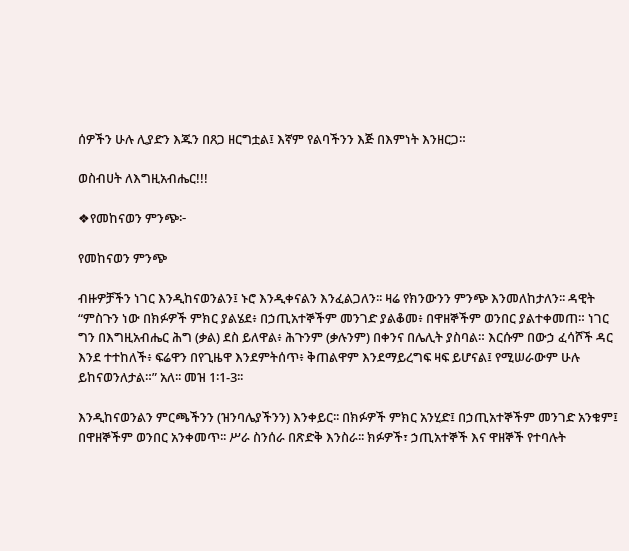ሰዎችን ሁሉ ሊያድን እጁን በጸጋ ዘርግቷል፤ እኛም የልባችንን እጅ በእምነት እንዘርጋ።

ወስብሀት ለእግዚአብሔር!!!

❖የመከናወን ምንጭ፦

የመከናወን ምንጭ

ብዙዎቻችን ነገር እንዲከናወንልን፤ ኑሮ እንዲቀናልን እንፈልጋለን፡፡ ዛሬ የክንውንን ምንጭ እንመለከታለን፡፡ ዳዊት “ምስጉን ነው በክፉዎች ምክር ያልሄደ፥ በኃጢአተኞችም መንገድ ያልቆመ፥ በዋዘኞችም ወንበር ያልተቀመጠ። ነገር ግን በእግዚአብሔር ሕግ (ቃል) ደስ ይለዋል፥ ሕጉንም (ቃሉንም) በቀንና በሌሊት ያስባል። እርሱም በውኃ ፈሳሾች ዳር እንደ ተተከለች፥ ፍሬዋን በየጊዜዋ እንደምትሰጥ፥ ቅጠልዋም እንደማይረግፍ ዛፍ ይሆናል፤ የሚሠራውም ሁሉ ይከናወንለታል።” አለ፡፡ መዝ 1፡1-3፡፡

እንዲከናወንልን ምርጫችንን (ዝንባሌያችንን) እንቀይር፡፡ በክፉዎች ምክር አንሂድ፤ በኃጢአተኞችም መንገድ አንቁም፤ በዋዘኞችም ወንበር አንቀመጥ፡፡ ሥራ ስንሰራ በጽድቅ እንስራ፡፡ ክፉዎች፣ ኃጢአተኞች እና ዋዘኞች የተባሉት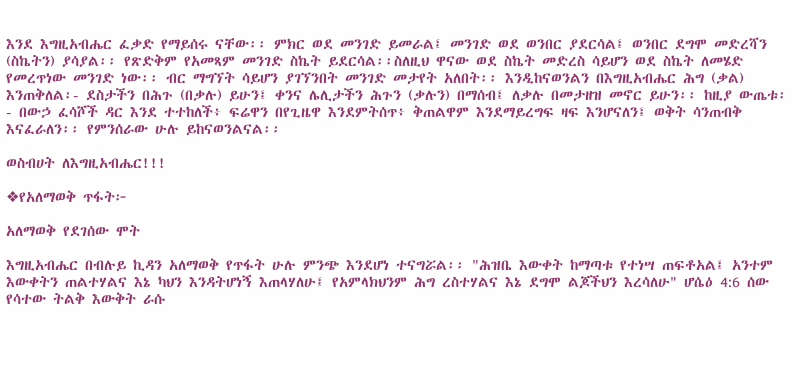እንደ እግዚአብሔር ፈቃድ የማይሰሩ ናቸው፡፡ ምክር ወደ መንገድ ይመራል፤ መንገድ ወደ ወንበር ያደርሳል፤ ወንበር ደግሞ መድረሻን (ስኬትን) ያሳያል፡፡ የጽድቅም የአመጻም መንገድ ስኬት ይደርሳል፡፡ስለዚህ ዋናው ወደ ስኬት መድረስ ሳይሆን ወደ ስኬት ለመሄድ የመረጥነው መንገድ ነው፡፡ ብር ማግኘት ሳይሆን ያገኘንበት መንገድ መታየት አለበት፡፡ እንዲከናወንልን በእግዚአብሔር ሕግ (ቃል) እንጠቅለል፡- ደስታችን በሕጉ (በቃሉ) ይሁን፤ ቀንና ሌሊታችን ሕጉን (ቃሉን) በማሰብ፤ ለቃሉ በመታዘዝ መኖር ይሁን፡፡ ከዚያ ውጤቱ፡- በውኃ ፈሳሾች ዳር እንደ ተተከለች፥ ፍሬዋን በየጊዜዋ እንደምትሰጥ፥ ቅጠልዋም እንደማይረግፍ ዛፍ እንሆናለን፤ ወቅት ሳንጠብቅ እናፈራለን፡፡ የምንሰራው ሁሉ ይከናወንልናል፡፡

ወስብሀት ለእግዚአብሔር!!!

❖የአለማወቅ ጥፋት፦

አለማወቅ የደገሰው ሞት

እግዚአብሔር በብሉይ ኪዳን አለማወቅ የጥፋት ሁሉ ምንጭ እንደሆነ ተናግሯል፡፡ "ሕዝቤ እውቀት ከማጣቱ የተነሣ ጠፍቶአል፤ አንተም እውቀትን ጠልተሃልና እኔ ካህን እንዳትሆነኝ እጠላሃለሁ፤ የአምላክህንም ሕግ ረስተሃልና እኔ ደግሞ ልጆችህን እረሳለሁ" ሆሴዕ 4:6 ሰው የሳተው ትልቅ እውቅት ራሱ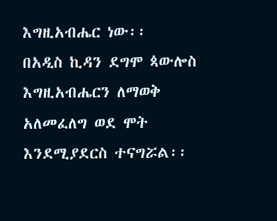እግዚአብሔር ነው፡፡
በአዲስ ኪዳን ደግሞ ጳውሎስ እግዚአብሔርን ለማወቅ አለመፈለግ ወደ ሞት እንደሚያደርስ ተናግሯል፡፡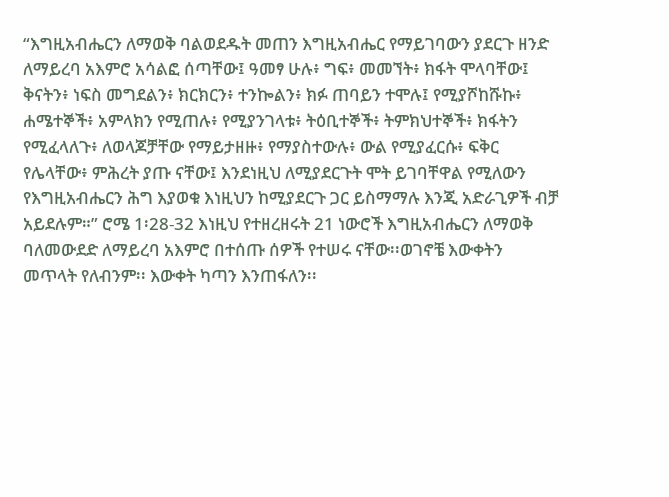“እግዚአብሔርን ለማወቅ ባልወደዱት መጠን እግዚአብሔር የማይገባውን ያደርጉ ዘንድ ለማይረባ አእምሮ አሳልፎ ሰጣቸው፤ ዓመፃ ሁሉ፥ ግፍ፥ መመኘት፥ ክፋት ሞላባቸው፤ ቅናትን፥ ነፍስ መግደልን፥ ክርክርን፥ ተንኰልን፥ ክፉ ጠባይን ተሞሉ፤ የሚያሾከሹኩ፥ ሐሜተኞች፥ አምላክን የሚጠሉ፥ የሚያንገላቱ፥ ትዕቢተኞች፥ ትምክህተኞች፥ ክፋትን የሚፈላለጉ፥ ለወላጆቻቸው የማይታዘዙ፥ የማያስተውሉ፥ ውል የሚያፈርሱ፥ ፍቅር የሌላቸው፥ ምሕረት ያጡ ናቸው፤ እንደነዚህ ለሚያደርጉት ሞት ይገባቸዋል የሚለውን የእግዚአብሔርን ሕግ እያወቁ እነዚህን ከሚያደርጉ ጋር ይስማማሉ እንጂ አድራጊዎች ብቻ አይደሉም።” ሮሜ 1፡28-32 እነዚህ የተዘረዘሩት 21 ነውሮች እግዚአብሔርን ለማወቅ ባለመውደድ ለማይረባ አእምሮ በተሰጡ ሰዎች የተሠሩ ናቸው፡፡ወገኖቼ እውቀትን መጥላት የለብንም፡፡ እውቀት ካጣን እንጠፋለን፡፡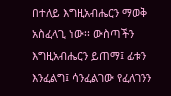በተለይ እግዚአብሔርን ማወቅ አስፈላጊ ነው፡፡ ውስጣችን  እግዚአብሔርን ይጠማ፤ ፊቱን እንፈልግ፤ ሳንፈልገው የፈለገንን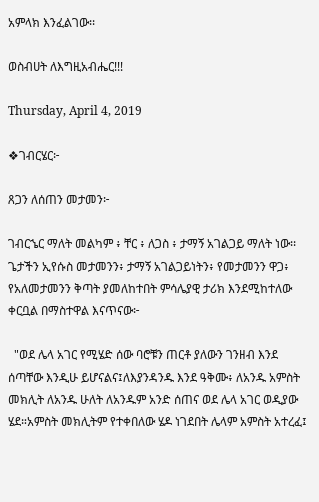አምላክ እንፈልገው፡፡

ወስብሀት ለእግዚአብሔር!!!

Thursday, April 4, 2019

❖ገብርሄር፦

ጸጋን ለሰጠን መታመን፦

ገብርኄር ማለት መልካም ፥ ቸር ፥ ለጋስ ፥ ታማኝ አገልጋይ ማለት ነው፡፡ ጌታችን ኢየሱስ መታመንን፥ ታማኝ አገልጋይነትን፥ የመታመንን ዋጋ፥ የአለመታመንን ቅጣት ያመለከተበት ምሳሌያዊ ታሪክ እንደሚከተለው ቀርቧል በማስተዋል እናጥናው፦

  "ወደ ሌላ አገር የሚሄድ ሰው ባሮቹን ጠርቶ ያለውን ገንዘብ እንደ ሰጣቸው እንዲሁ ይሆናልና፤ለእያንዳንዱ እንደ ዓቅሙ፥ ለአንዱ አምስት መክሊት ለአንዱ ሁለት ለአንዱም አንድ ሰጠና ወደ ሌላ አገር ወዲያው ሄደ።አምስት መክሊትም የተቀበለው ሄዶ ነገደበት ሌላም አምስት አተረፈ፤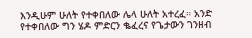እንዲሁም ሁለት የተቀበለው ሌላ ሁለት አተረፈ። አንድ የተቀበለው ግን ሄዶ ምድርን ቈፈረና የጌታውን ገንዘብ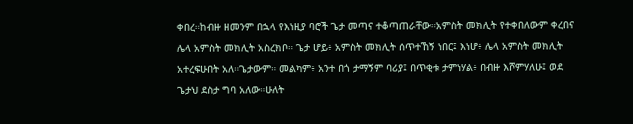ቀበረ።ከብዙ ዘመንም በኋላ የእነዚያ ባሮች ጌታ መጣና ተቆጣጠራቸው።አምስት መክሊት የተቀበለውም ቀረበና ሌላ አምስት መክሊት አስረክቦ። ጌታ ሆይ፥ አምስት መክሊት ሰጥተኸኝ ነበር፤ እነሆ፥ ሌላ አምስት መክሊት አተረፍሁበት አለ።ጌታውም። መልካም፥ አንተ በጎ ታማኝም ባሪያ፤ በጥቂቱ ታምነሃል፥ በብዙ እሾምሃለሁ፤ ወደ ጌታህ ደስታ ግባ አለው።ሁለት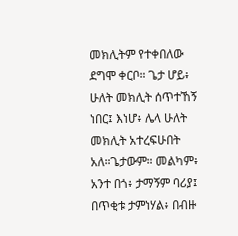መክሊትም የተቀበለው ደግሞ ቀርቦ። ጌታ ሆይ፥ ሁለት መክሊት ሰጥተኸኝ ነበር፤ እነሆ፥ ሌላ ሁለት መክሊት አተረፍሁበት አለ።ጌታውም። መልካም፥ አንተ በጎ፥ ታማኝም ባሪያ፤ በጥቂቱ ታምነሃል፥ በብዙ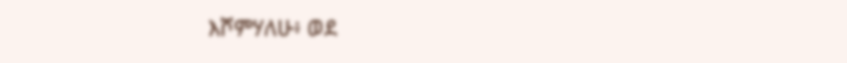እሾምሃለሁ፥ ወደ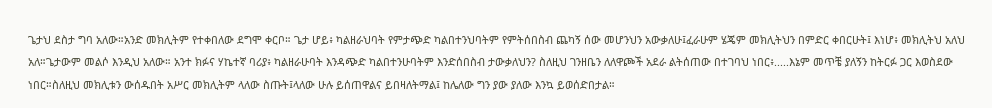ጌታህ ደስታ ግባ አለው።አንድ መክሊትም የተቀበለው ደግሞ ቀርቦ። ጌታ ሆይ፥ ካልዘራህባት የምታጭድ ካልበተንህባትም የምትሰበስብ ጨካኝ ሰው መሆንህን አውቃለሁ፤ፈራሁም ሄጄም መክሊትህን በምድር ቀበርሁት፤ እነሆ፥ መክሊትህ አለህ አለ።ጌታውም መልሶ እንዲህ አለው። አንተ ክፉና ሃኬተኛ ባሪያ፥ ካልዘራሁባት እንዳጭድ ካልበተንሁባትም እንድሰበስብ ታውቃለህን? ስለዚህ ገንዘቤን ለለዋጮች አደራ ልትሰጠው በተገባህ ነበር፥.....እኔም መጥቼ ያለኝን ከትርፉ ጋር እወስደው ነበር።ስለዚህ መክሊቱን ውሰዱበት አሥር መክሊትም ላለው ስጡት፤ላለው ሁሉ ይሰጠዋልና ይበዛለትማል፤ ከሌለው ግን ያው ያለው እንኳ ይወሰድበታል።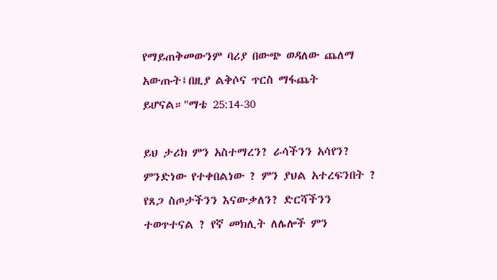የማይጠቅመውንም ባሪያ በውጭ ወዳለው ጨለማ አውጡት፤በዚያ ልቅሶና ጥርስ ማፋጨት ይሆናል።"ማቴ 25:14-30

ይህ ታሪክ ምን አስተማረን? ራሳችንን አሳየን? ምንድነው የተቀበልነው ? ምን ያህል አተረፍንበት ? የጸጋ ስጦታችንን እናውቃለን? ድርሻችንን ተወጥተናል ? የኛ መክሊት ለሌሎች ምን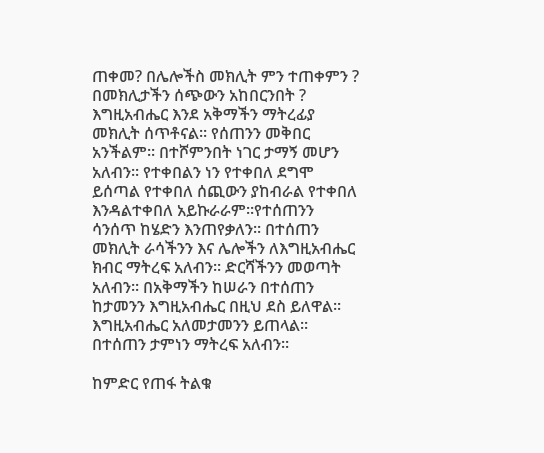ጠቀመ? በሌሎችስ መክሊት ምን ተጠቀምን ? በመክሊታችን ሰጭውን አከበርንበት ? እግዚአብሔር እንደ አቅማችን ማትረፊያ መክሊት ሰጥቶናል፡፡ የሰጠንን መቅበር አንችልም፡፡ በተሾምንበት ነገር ታማኝ መሆን አለብን፡፡ የተቀበልን ነን የተቀበለ ደግሞ ይሰጣል የተቀበለ ሰጪውን ያከብራል የተቀበለ እንዳልተቀበለ አይኩራራም፡፡የተሰጠንን ሳንሰጥ ከሄድን እንጠየቃለን፡፡ በተሰጠን መክሊት ራሳችንን እና ሌሎችን ለእግዚአብሔር ክብር ማትረፍ አለብን፡፡ ድርሻችንን መወጣት አለብን፡፡ በአቅማችን ከሠራን በተሰጠን ከታመንን እግዚአብሔር በዚህ ደስ ይለዋል፡፡ እግዚአብሔር አለመታመንን ይጠላል፡፡በተሰጠን ታምነን ማትረፍ አለብን፡፡

ከምድር የጠፋ ትልቁ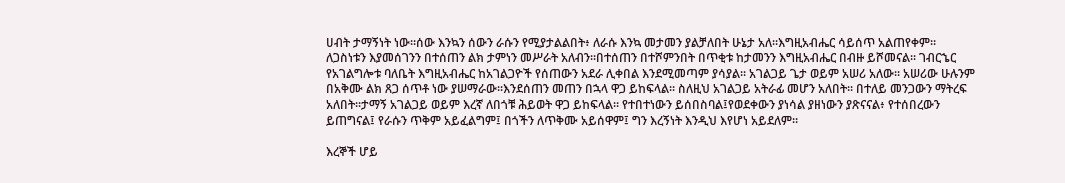ሀብት ታማኝነት ነው፡፡ሰው እንኳን ሰውን ራሱን የሚያታልልበት፥ ለራሱ እንኳ መታመን ያልቻለበት ሁኔታ አለ፡፡እግዚአብሔር ሳይሰጥ አልጠየቀም። ለጋስነቱን እያመሰገንን በተሰጠን ልክ ታምነን መሥራት አለብን፡፡በተሰጠን በተሾምንበት በጥቂቱ ከታመንን እግዚአብሔር በብዙ ይሾመናል፡፡ ገብርኄር የአገልግሎቱ ባለቤት እግዚአብሔር ከአገልጋዮች የሰጠውን አደራ ሊቀበል እንደሚመጣም ያሳያል፡፡ አገልጋይ ጌታ ወይም አሠሪ አለው፡፡ አሠሪው ሁሉንም በአቅሙ ልክ ጸጋ ሰጥቶ ነው ያሠማራው፡፡እንደሰጠን መጠን በኋላ ዋጋ ይከፍላል፡፡ ስለዚህ አገልጋይ አትራፊ መሆን አለበት፡፡ በተለይ መንጋውን ማትረፍ አለበት፡፡ታማኝ አገልጋይ ወይም እረኛ ለበጎቹ ሕይወት ዋጋ ይከፍላል፡፡ የተበተነውን ይሰበስባል፤የወደቀውን ያነሳል ያዘነውን ያጽናናል፥ የተሰበረውን ይጠግናል፤ የራሱን ጥቅም አይፈልግም፤ በጎችን ለጥቅሙ አይሰዋም፤ ግን እረኝነት እንዲህ እየሆነ አይደለም።

እረኞች ሆይ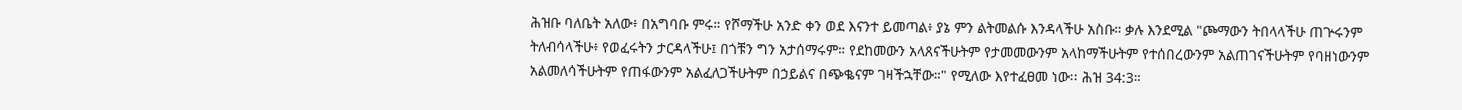ሕዝቡ ባለቤት አለው፥ በአግባቡ ምሩ። የሾማችሁ አንድ ቀን ወደ እናንተ ይመጣል፥ ያኔ ምን ልትመልሱ እንዳላችሁ አስቡ። ቃሉ እንደሚል "ጮማውን ትበላላችሁ ጠጕሩንም ትለብሳላችሁ፥ የወፈሩትን ታርዳላችሁ፤ በጎቹን ግን አታሰማሩም። የደከመውን አላጸናችሁትም የታመመውንም አላከማችሁትም የተሰበረውንም አልጠገናችሁትም የባዘነውንም አልመለሳችሁትም የጠፋውንም አልፈለጋችሁትም በኃይልና በጭቈናም ገዛችኋቸው።" የሚለው እየተፈፀመ ነው፡፡ ሕዝ 34:3።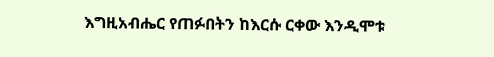እግዚአብሔር የጠፉበትን ከእርሱ ርቀው እንዲሞቱ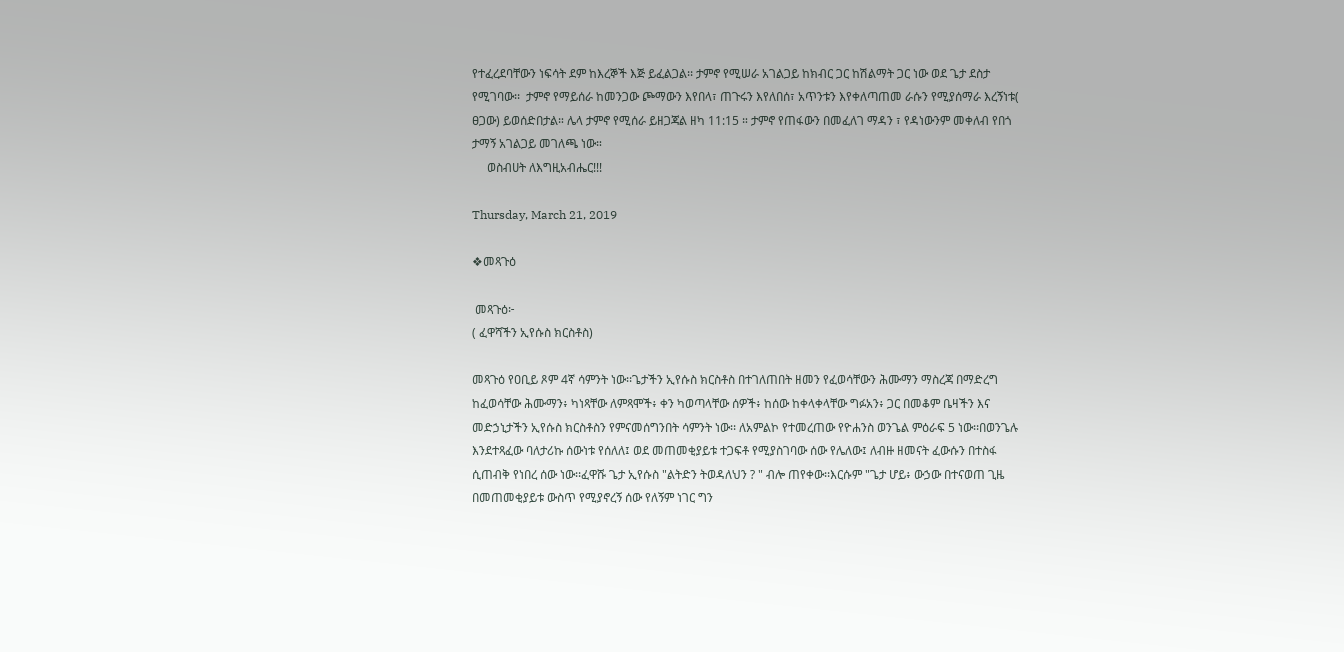የተፈረደባቸውን ነፍሳት ደም ከእረኞች እጅ ይፈልጋል፡፡ ታምኖ የሚሠራ አገልጋይ ከክብር ጋር ከሽልማት ጋር ነው ወደ ጌታ ደስታ የሚገባው፡፡  ታምኖ የማይሰራ ከመንጋው ጮማውን እየበላ፣ ጠጉሩን እየለበሰ፣ አጥንቱን እየቀለጣጠመ ራሱን የሚያሰማራ እረኝነቱ( ፀጋው) ይወሰድበታል። ሌላ ታምኖ የሚሰራ ይዘጋጃል ዘካ 11:15 ። ታምኖ የጠፋውን በመፈለገ ማዳን ፣ የዳነውንም መቀለብ የበጎ ታማኝ አገልጋይ መገለጫ ነው።
     ወስብሀት ለእግዚአብሔር!!!

Thursday, March 21, 2019

❖መጻጉዕ

 መጻጉዕ፦
( ፈዋሻችን ኢየሱስ ክርስቶስ)

መጻጉዕ የዐቢይ ጾም 4ኛ ሳምንት ነው፡፡ጌታችን ኢየሱስ ክርስቶስ በተገለጠበት ዘመን የፈወሳቸውን ሕሙማን ማስረጃ በማድረግ ከፈወሳቸው ሕሙማን፥ ካነጻቸው ለምጻሞች፥ ቀን ካወጣላቸው ሰዎች፥ ከሰው ከቀላቀላቸው ግፉአን፥ ጋር በመቆም ቤዛችን እና መድኃኒታችን ኢየሱስ ክርስቶስን የምናመሰግንበት ሳምንት ነው፡፡ ለአምልኮ የተመረጠው የዮሐንስ ወንጌል ምዕራፍ 5 ነው፡፡በወንጌሉ እንደተጻፈው ባለታሪኩ ሰውነቱ የሰለለ፤ ወደ መጠመቂያይቱ ተጋፍቶ የሚያስገባው ሰው የሌለው፤ ለብዙ ዘመናት ፈውሱን በተስፋ ሲጠብቅ የነበረ ሰው ነው፡፡ፈዋሹ ጌታ ኢየሱስ "ልትድን ትወዳለህን ? " ብሎ ጠየቀው፡፡እርሱም "ጌታ ሆይ፥ ውኃው በተናወጠ ጊዜ በመጠመቂያይቱ ውስጥ የሚያኖረኝ ሰው የለኝም ነገር ግን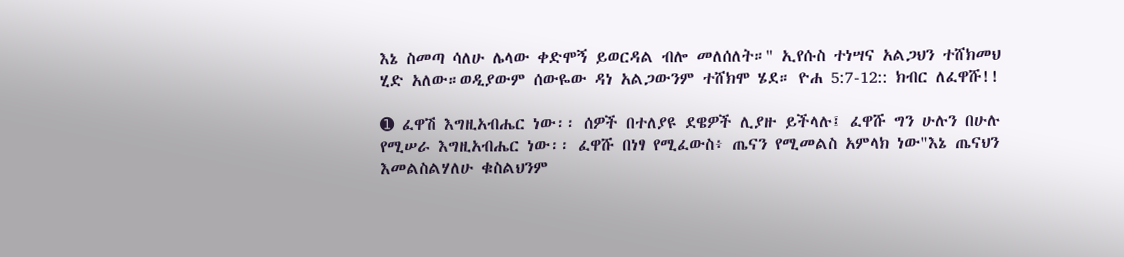እኔ ስመጣ ሳለሁ ሌላው ቀድሞኝ ይወርዳል ብሎ መለሰለት።" ኢየሱስ ተነሣና አልጋህን ተሸክመህ ሂድ አለው።ወዲያውም ሰውዬው ዳነ አልጋውንም ተሸክሞ ሄደ። ዮሐ 5:7-12:: ክብር ለፈዋሹ!!

➊ ፈዋሽ እግዚአብሔር ነው፡፡ ሰዎች በተለያዩ ደዌዎች ሊያዙ ይችላሉ፤ ፈዋሹ ግን ሁሉን በሁሉ የሚሠራ እግዚአብሔር ነው፡፡ ፈዋሹ በነፃ የሚፈውስ፥ ጤናን የሚመልስ አምላክ ነው"እኔ ጤናህን እመልስልሃለሁ ቁስልህንም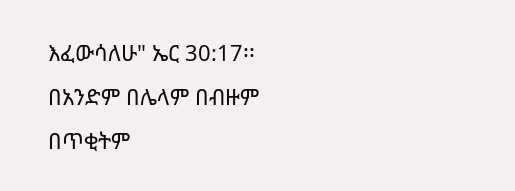እፈውሳለሁ" ኤር 30:17፡፡ በአንድም በሌላም በብዙም በጥቂትም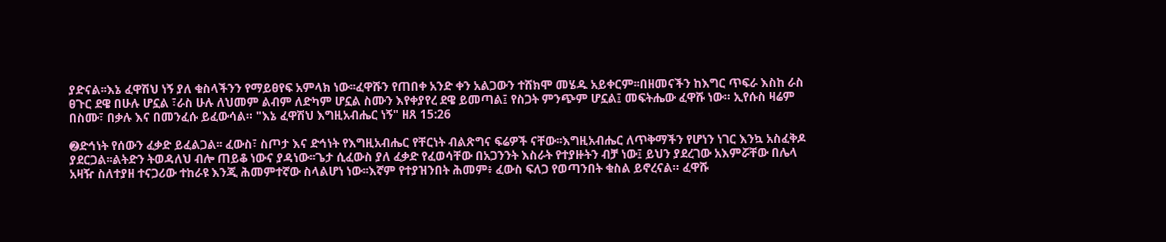ያድናል፡፡እኔ ፈዋሽህ ነኝ ያለ ቁስላችንን የማይፀየፍ አምላክ ነው፡፡ፈዋሹን የጠበቀ አንድ ቀን አልጋውን ተሸክሞ መሄዱ አይቀርም፡፡በዘመናችን ከእግር ጥፍራ እስከ ራስ ፀጉር ደዌ በሁሉ ሆኗል ፣ራስ ሁሉ ለህመም ልብም ለድካም ሆኗል ስሙን እየቀያየረ ደዌ ይመጣል፤ የስጋት ምንጭም ሆኗል፤ መፍትሔው ፈዋሹ ነው። ኢየሱስ ዛሬም በስሙ፣ በቃሉ እና በመንፈሱ ይፈውሳል። "እኔ ፈዋሽህ እግዚአብሔር ነኝ" ዘጸ 15:26

➋ድኅነት የሰውን ፈቃድ ይፈልጋል፡፡ ፈውስ፣ ስጦታ እና ድኅነት የእግዚአብሔር የቸርነት ብልጽግና ፍሬዎች ናቸው፡፡እግዚአብሔር ለጥቅማችን የሆነን ነገር እንኳ አስፈቅዶ ያደርጋል፡፡ልትድን ትወዳለህ ብሎ ጠይቆ ነውና ያዳነው፡፡ጌታ ሲፈውስ ያለ ፈቃድ የፈወሳቸው በአጋንንት እስራት የተያዙትን ብቻ ነው፤ ይህን ያደረገው አእምሯቸው በሌላ አዛዥ ስለተያዘ ተናጋሪው ተከራዩ እንጂ ሕመምተኛው ስላልሆነ ነው፡፡እኛም የተያዝንበት ሕመም፥ ፈውስ ፍለጋ የወጣንበት ቁስል ይኖረናል። ፈዋሹ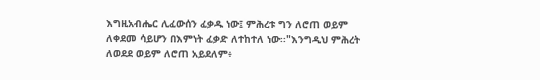እግዚአብሔር ሊፈውሰን ፈቃዱ ነው፤ ምሕረቱ ግን ለሮጠ ወይም ለቀደመ ሳይሆን በእምነት ፈቃድ ለተከተለ ነው፡፡"እንግዲህ ምሕረት ለወደደ ወይም ለሮጠ አይደለም፥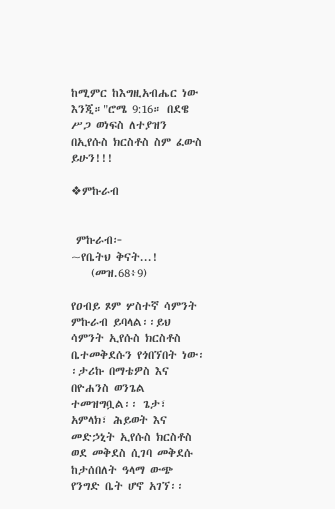ከሚምር ከእግዚአብሔር ነው እንጂ።"ሮሜ 9:16። በደዌ ሥጋ ወነፍስ ለተያዝን በኢየሱስ ክርስቶስ ስም ፈውስ ይሁን!!!

❖ምኩራብ


 ምኩራብ፦
~የቤትህ ቅናት...!
    (መዝ.68፥9)

የዐብይ ጾም ሦስተኛ ሳምንት ምኩራብ ይባላል፡፡ይህ ሳምንት ኢየሱስ ክርስቶስ ቤተመቅደሱን የጎበኘበት ነው፡፡ታሪኩ በማቴዎስ እና በዮሐንስ ወንጌል ተመዝግቧል፡፡ ጌታ፣ አምላክ፣ ሕይወት እና መድኃኒት ኢየሱስ ክርስቶስ ወደ መቅደስ ሲገባ መቅደሱ ከታሰበለት ዓላማ ውጭ የንግድ ቤት ሆኖ አገኘ፡፡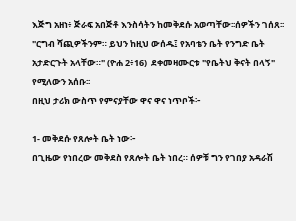እጅግ አዘነ፥ ጅራፍ አበጅቶ እንስሳትን ከመቅደሱ አወጣቸው፡፡ሰዎችን ገሰጸ፡፡ "ርግብ ሻጪዎችንም። ይህን ከዚህ ውሰዱ፤ የአባቴን ቤት የንግድ ቤት አታድርጉት አላቸው።" (ዮሐ 2፥16)  ደቀመዛሙርቱ "የቤትህ ቅናት በላኝ" የሚለውን አሰቡ፡፡
በዚህ ታሪክ ውስጥ የምናያቸው ዋና ዋና ነጥቦች፦

1- መቅደሱ የጸሎት ቤት ነው፦
በጊዜው የነበረው መቅደስ የጸሎት ቤት ነበረ። ሰዎቹ ግን የገበያ አዳራሽ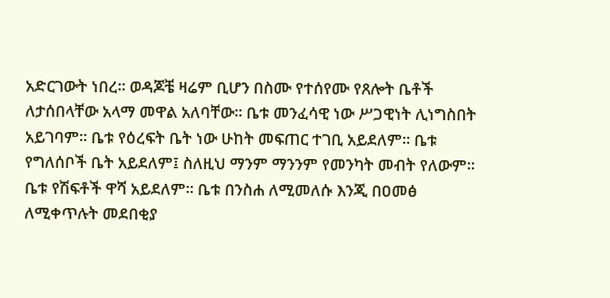አድርገውት ነበረ። ወዳጆቼ ዛሬም ቢሆን በስሙ የተሰየሙ የጸሎት ቤቶች ለታሰበላቸው አላማ መዋል አለባቸው። ቤቱ መንፈሳዊ ነው ሥጋዊነት ሊነግስበት አይገባም፡፡ ቤቱ የዕረፍት ቤት ነው ሁከት መፍጠር ተገቢ አይደለም፡፡ ቤቱ የግለሰቦች ቤት አይደለም፤ ስለዚህ ማንም ማንንም የመንካት መብት የለውም፡፡ ቤቱ የሽፍቶች ዋሻ አይደለም፡፡ ቤቱ በንስሐ ለሚመለሱ እንጂ በዐመፅ ለሚቀጥሉት መደበቂያ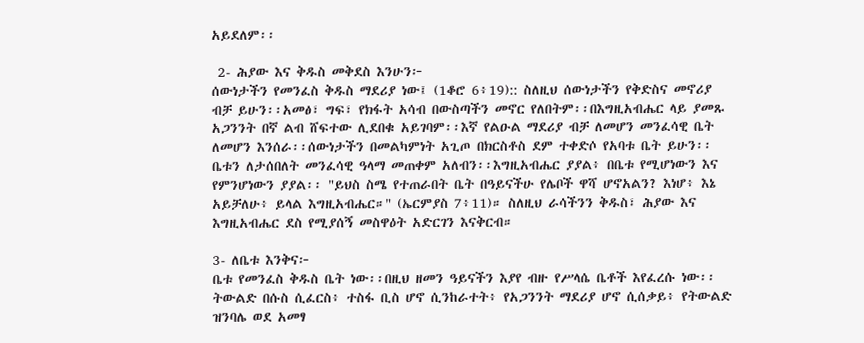አይደለም፡፡

 2- ሕያው እና ቅዱስ መቅደስ እንሁን፦
ሰውነታችን የመንፈስ ቅዱስ ማደሪያ ነው፤ (1ቆሮ 6፥19):: ስለዚህ ሰውነታችን የቅድስና መኖሪያ ብቻ ይሁን፡፡አመፅ፣ ግፍ፣ የክፋት አሳብ በውስጣችን መኖር የለበትም፡፡በእግዚአብሔር ላይ ያመጹ አጋንንት በኛ ልብ ሸፍተው ሊደበቁ አይገባም፡፡እኛ የልዑል ማደሪያ ብቻ ለመሆን መንፈሳዊ ቤት ለመሆን እንሰራ፡፡ሰውነታችን በመልካምነት አጊጦ በክርስቶስ ደም ተቀድሶ የአባቱ ቤት ይሁን፡፡ቤቱን ለታሰበለት መንፈሳዊ ዓላማ መጠቀም አለብን፡፡እግዚአብሔር ያያል፥ በቤቱ የሚሆነውን እና የምንሆነውን ያያል፡፡ "ይህስ ስሜ የተጠራበት ቤት በዓይናችሁ የሌቦች ዋሻ ሆኖአልን? እነሆ፥ እኔ አይቻለሁ፥ ይላል እግዚአብሔር።" (ኤርምያስ 7፥11)። ስለዚህ ራሳችንን ቅዱስ፣ ሕያው እና እግዚአብሔር ደስ የሚያሰኝ መስዋዕት አድርገን እናቅርብ።

3- ለቤቱ እንቅና፦
ቤቱ የመንፈስ ቅዱስ ቤት ነው፡፡በዚህ ዘመን ዓይናችን እያየ ብዙ የሥላሴ ቤቶች እየፈረሱ ነው፡፡ትውልድ በሱስ ሲፈርስ፥ ተስፋ ቢስ ሆኖ ሲንከራተት፥ የአጋንንት ማደሪያ ሆኖ ሲሰቃይ፥ የትውልድ ዝንባሌ ወደ አመፃ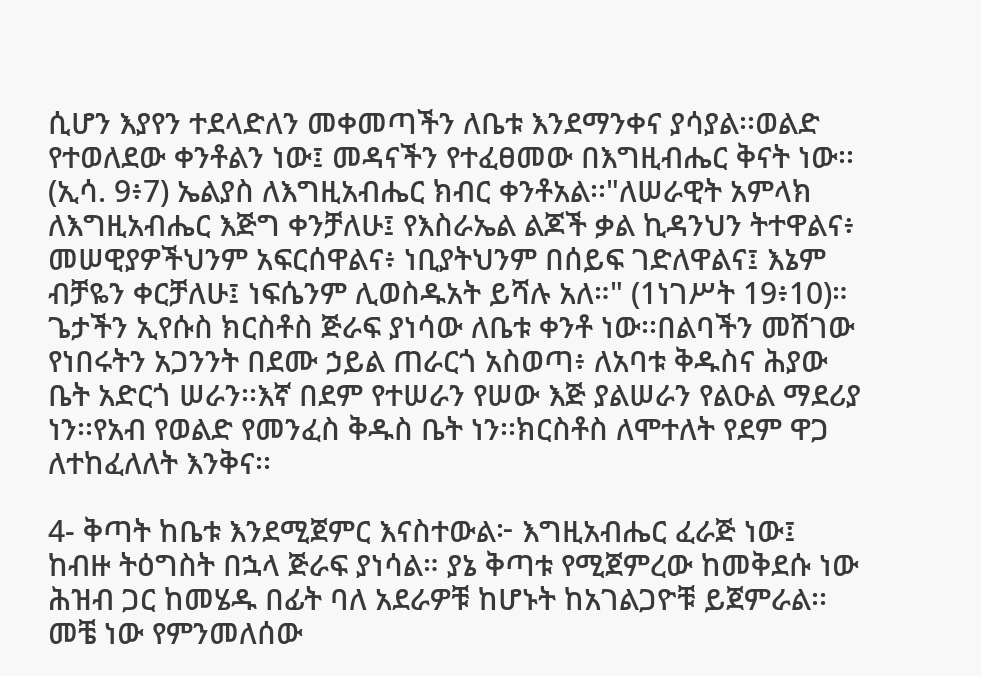ሲሆን እያየን ተደላድለን መቀመጣችን ለቤቱ እንደማንቀና ያሳያል፡፡ወልድ የተወለደው ቀንቶልን ነው፤ መዳናችን የተፈፀመው በእግዚብሔር ቅናት ነው፡፡ (ኢሳ. 9፥7) ኤልያስ ለእግዚአብሔር ክብር ቀንቶአል፡፡"ለሠራዊት አምላክ ለእግዚአብሔር እጅግ ቀንቻለሁ፤ የእስራኤል ልጆች ቃል ኪዳንህን ትተዋልና፥ መሠዊያዎችህንም አፍርሰዋልና፥ ነቢያትህንም በሰይፍ ገድለዋልና፤ እኔም ብቻዬን ቀርቻለሁ፤ ነፍሴንም ሊወስዱአት ይሻሉ አለ።" (1ነገሥት 19፥10)። ጌታችን ኢየሱስ ክርስቶስ ጅራፍ ያነሳው ለቤቱ ቀንቶ ነው፡፡በልባችን መሽገው የነበሩትን አጋንንት በደሙ ኃይል ጠራርጎ አስወጣ፥ ለአባቱ ቅዱስና ሕያው ቤት አድርጎ ሠራን፡፡እኛ በደም የተሠራን የሠው እጅ ያልሠራን የልዑል ማደሪያ ነን፡፡የአብ የወልድ የመንፈስ ቅዱስ ቤት ነን፡፡ክርስቶስ ለሞተለት የደም ዋጋ ለተከፈለለት እንቅና፡፡

4- ቅጣት ከቤቱ እንደሚጀምር እናስተውል፦ እግዚአብሔር ፈራጅ ነው፤ ከብዙ ትዕግስት በኋላ ጅራፍ ያነሳል። ያኔ ቅጣቱ የሚጀምረው ከመቅደሱ ነው ሕዝብ ጋር ከመሄዱ በፊት ባለ አደራዎቹ ከሆኑት ከአገልጋዮቹ ይጀምራል፡፡መቼ ነው የምንመለሰው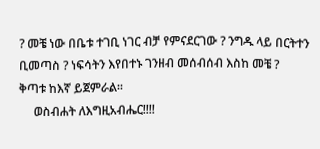? መቼ ነው በቤቱ ተገቢ ነገር ብቻ የምናደርገው ? ንግዱ ላይ በርትተን ቢመጣስ ? ነፍሳትን እየበተኑ ገንዘብ መሰብሰብ እስከ መቼ ?
ቅጣቱ ከእኛ ይጀምራል፡፡
     ወስብሐት ለእግዚአብሔር!!!!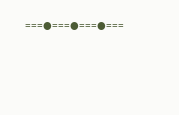===●===●===●===